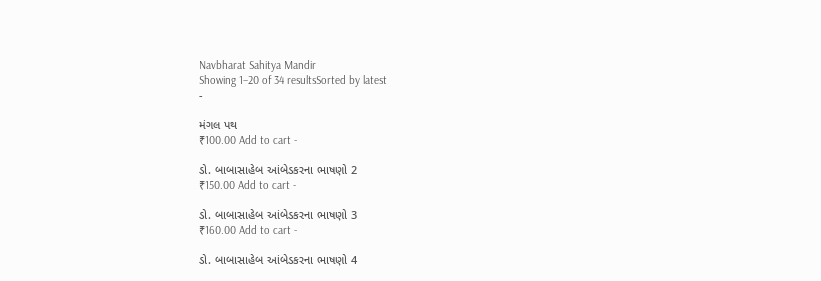Navbharat Sahitya Mandir
Showing 1–20 of 34 resultsSorted by latest
-

મંગલ પથ
₹100.00 Add to cart -

ડો. બાબાસાહેબ આંબેડકરના ભાષણો 2
₹150.00 Add to cart -

ડો. બાબાસાહેબ આંબેડકરના ભાષણો 3
₹160.00 Add to cart -

ડો. બાબાસાહેબ આંબેડકરના ભાષણો 4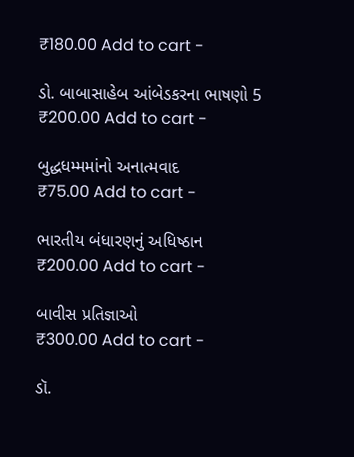₹180.00 Add to cart -

ડો. બાબાસાહેબ આંબેડકરના ભાષણો 5
₹200.00 Add to cart -

બુદ્ધધમ્મમાંનો અનાત્મવાદ
₹75.00 Add to cart -

ભારતીય બંધારણનું અધિષ્ઠાન
₹200.00 Add to cart -

બાવીસ પ્રતિજ્ઞાઓ
₹300.00 Add to cart -

ડૉ.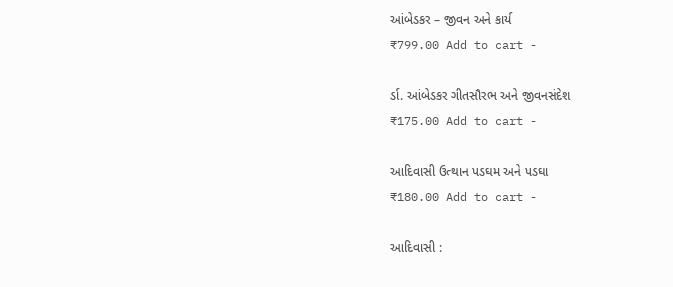આંબેડકર – જીવન અને કાર્ય
₹799.00 Add to cart -

ર્ડા. આંબેડકર ગીતસૌરભ અને જીવનસંદેશ
₹175.00 Add to cart -

આદિવાસી ઉત્થાન પડઘમ અને પડઘા
₹180.00 Add to cart -

આદિવાસી :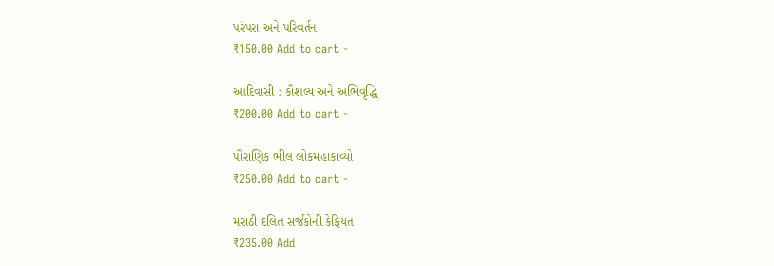પરંપરા અને પરિવર્તન
₹150.00 Add to cart -

આદિવાસી : કૌશલ્ય અને અભિવૃદ્ધિ
₹200.00 Add to cart -

પૌરાણિક ભીલ લોકમહાકાવ્યો
₹250.00 Add to cart -

મરાઠી દલિત સર્જકોની કેફિયત
₹235.00 Add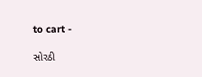to cart -

સોરઠી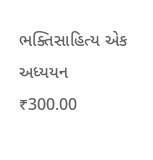ભક્તિસાહિત્ય એક અધ્યયન
₹300.00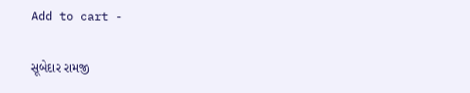Add to cart -

સૂબેદાર રામજી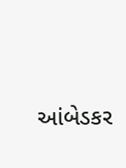આંબેડકર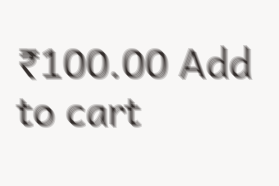₹100.00 Add to cart